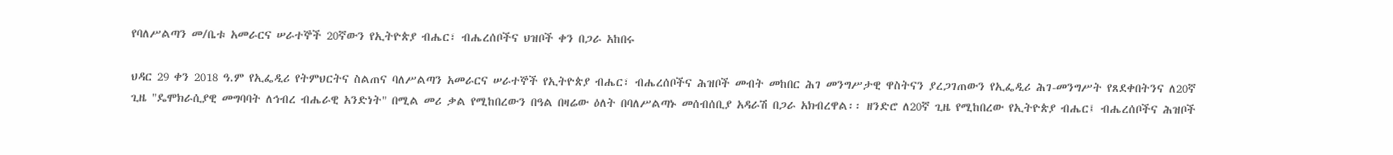የባለሥልጣን መ/ቤቱ አመራርና ሠራተኞች 20ኛውን የኢትዮጵያ ብሔር፣ ብሔረሰቦችና ህዝቦች ቀን በጋራ አከበሩ

ህዳር 29 ቀን 2018 ዓ.ም የኢፌዲሪ የትምህርትና ስልጠና ባለሥልጣን አመራርና ሠራተኞች የኢትዮጵያ ብሔር፣ ብሔረሰቦችና ሕዝቦች መብት መከበር ሕገ መንግሥታዊ ዋስትናን ያረጋገጠውን የኢፌዲሪ ሕገ-መንግሥት የጸደቀበትንና ለ20ኛ ጊዜ "ዴሞክራሲያዊ መግባባት ለኅብረ ብሔራዊ አንድነት" በሚል መሪ ቃል የሚከበረውን በዓል በዛሬው ዕለት በባለሥልጣኑ መሰብሰቢያ አዳራሽ በጋራ አክብረዋል፡፡ ዘንድሮ ለ20ኛ ጊዜ የሚከበረው የኢትዮጵያ ብሔር፤ ብሔረሰቦችና ሕዝቦች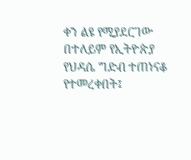ቀን ልዩ የሚያደርገው በተለይም የኢትዮጵያ የህዳሴ ግድብ ተጠነናቆ የተመረቀበት፤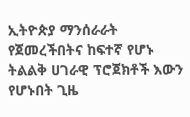ኢትዮጵያ ማንሰራራት የጀመረችበትና ከፍተኛ የሆኑ ትልልቅ ሀገራዊ ፕሮጀክቶች እውን የሆኑበት ጊዜ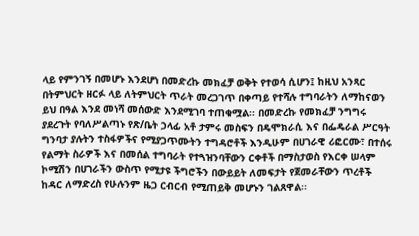ላይ የምንገኝ በመሆኑ እንደሆነ በመድረኩ መክፈቻ ወቅት የተወሳ ሲሆን፤ ከዚህ አንጻር በትምህርት ዘርፉ ላይ ለትምህርት ጥራት መረጋገጥ በቀጣይ የተሻሉ ተግባራትን ለማከናወን ይህ በዓል እንደ መነሻ መሰውድ እንደሚገባ ተጠቁሟል፡፡ በመድረኩ የመክፈቻ ንግግሩ ያደረጉት የባለሥልጣኑ የጽ/ቤት ኃላፊ አቶ ታምሩ መስፍን በዴሞክራሲ እና በፌዴራል ሥርዓት ግንባታ ያሉትን ተስፋዎችና የሚያጋጥሙትን ተግዳሮቶች እንዲሁም በሀገራዊ ሪፎርሙ፣ በተሰሩ የልማት ስራዎች እና በመሰል ተግባራት የተጓዝንባቸውን ርቀቶች በማስታወስ የእርቀ ሠላም ኮሚሽን በሀገራችን ውስጥ የሚታዩ ችግሮችን በውይይት ለመፍታት የጀመራቸውን ጥረቶች ከዳር ለማድረስ የሁሉንም ዜጋ ርብርብ የሚጠይቅ መሆኑን ገልጸዋል፡፡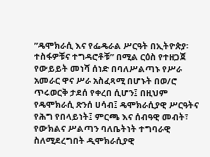”ዴሞክራሲ እና የፌዴራል ሥርዓት በኢትዮጵያ፡ ተስፋዎቹና ተግዳሮቶቹ” በሚል ርዕስ የተዘጋጀ የውይይት መነሻ ሰነድ በባለሥልጣኑ የሥራ አመራር ዋና ሥራ አስፈጻሚ በሆኑት በወ/ሮ ጥሩወርቅ ታደሰ የቀረበ ሲሆን፤ በዚህም የዴሞክራሲ ጽንሰ ሀሳብ፤ ዴሞክራሲያዊ ሥርዓትና የሕግ የበላይነት፤ ምርጫ እና ሰብዓዊ መብት፣ የውክልና ሥልጣን ባለቤትነት ተግባራዊ ስለሚደረግበት ዲሞክራሲያዊ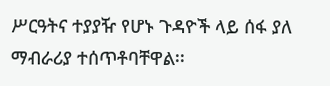ሥርዓትና ተያያዥ የሆኑ ጉዳዮች ላይ ሰፋ ያለ ማብራሪያ ተሰጥቶባቸዋል፡፡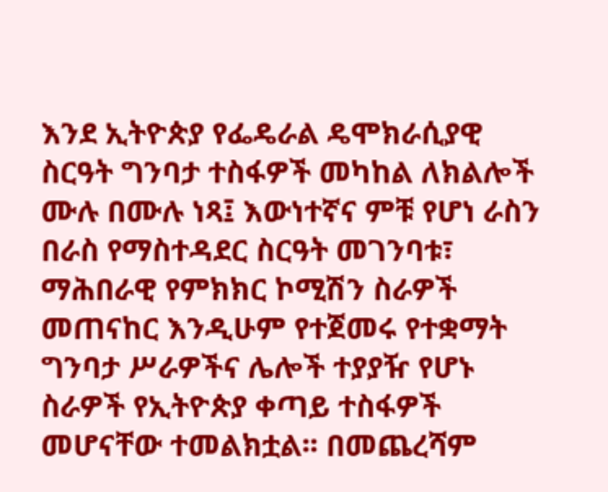እንደ ኢትዮጵያ የፌዴራል ዴሞክራሲያዊ ስርዓት ግንባታ ተስፋዎች መካከል ለክልሎች ሙሉ በሙሉ ነጻ፤ እውነተኛና ምቹ የሆነ ራስን በራስ የማስተዳደር ስርዓት መገንባቱ፣ ማሕበራዊ የምክክር ኮሚሽን ስራዎች መጠናከር እንዲሁም የተጀመሩ የተቋማት ግንባታ ሥራዎችና ሌሎች ተያያዥ የሆኑ ስራዎች የኢትዮጵያ ቀጣይ ተስፋዎች መሆናቸው ተመልክቷል፡፡ በመጨረሻም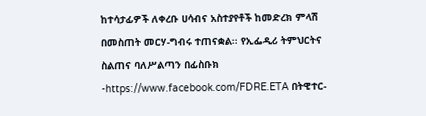ከተሳታፊዎች ለቀረቡ ሀሳብና አስተያየቶች ከመድረክ ምላሽ በመስጠት መርሃ-ግብሩ ተጠናቋል፡፡ የኢፌዲሪ ትምህርትና ስልጠና ባለሥልጣን በፊስቡክ -https://www.facebook.com/FDRE.ETA በትዊተር-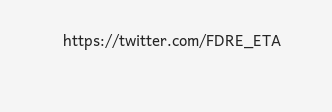https://twitter.com/FDRE_ETA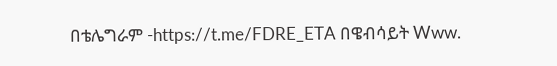በቴሌግራም -https://t.me/FDRE_ETA በዌብሳይት Www.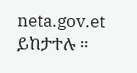neta.gov.et ይከታተሉ ።